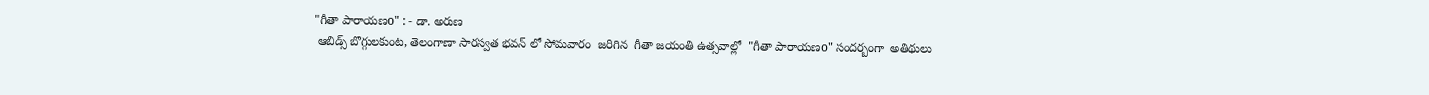"గీతా పారాయణo" : - డా. అరుణ
 ఆబిడ్స్ బొగ్గులకుంట, తెలంగాణా సారస్వత భవన్ లో సోమవారం  జరిగిన  గీతా జయంతి ఉత్సవాల్లో  "గీతా పారాయణo" సందర్బంగా  అతిథులు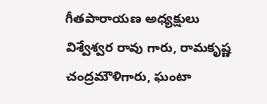గీతపారాయణ అధ్యక్షులు  విశ్వేశ్వర రావు గారు, రామకృష్ణ చంద్రమౌళిగారు, ఘంటా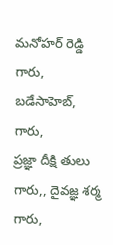మనోహర్ రెడ్డి గారు, బడేసాహెబ్, గారు,
ప్రజ్ఞా దీక్షి తులు గారు,, దైవజ్ఞ శర్మ గారు,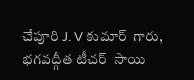చేపూరి J. V కుమార్  గారు, భగవద్గీత టీచర్  సాయి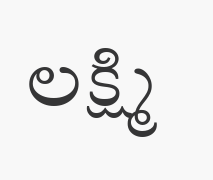లక్ష్మి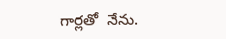గార్లతో  నేను.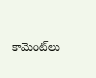కామెంట్‌లు